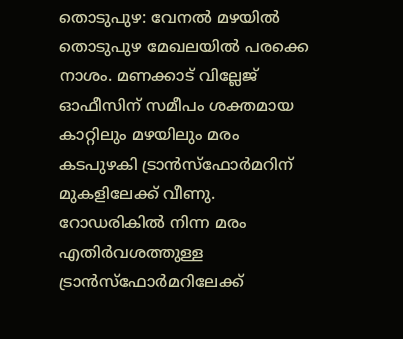തൊടുപുഴ: വേനൽ മഴയിൽ തൊടുപുഴ മേഖലയിൽ പരക്കെ നാശം. മണക്കാട് വില്ലേജ് ഓഫീസിന് സമീപം ശക്തമായ കാറ്റിലും മഴയിലും മരം കടപുഴകി ട്രാൻസ്ഫോർമറിന് മുകളിലേക്ക് വീണു. റോഡരികിൽ നിന്ന മരം എതിർവശത്തുള്ള ട്രാൻസ്ഫോർമറിലേക്ക്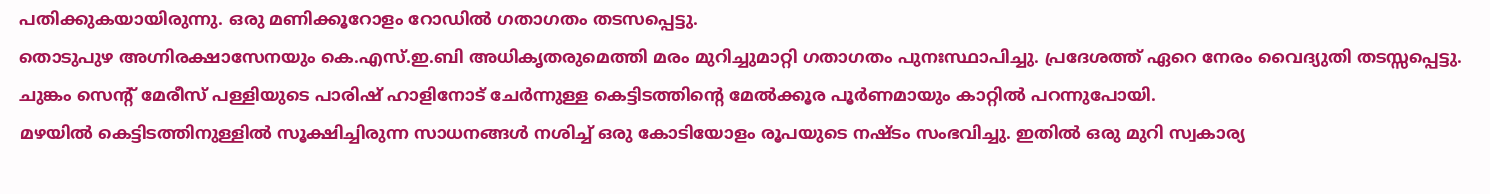പതിക്കുകയായിരുന്നു. ഒരു മണിക്കൂറോളം റോഡിൽ ഗതാഗതം തടസപ്പെട്ടു.
തൊടുപുഴ അഗ്നിരക്ഷാസേനയും കെ.എസ്.ഇ.ബി അധികൃതരുമെത്തി മരം മുറിച്ചുമാറ്റി ഗതാഗതം പുനഃസ്ഥാപിച്ചു. പ്രദേശത്ത് ഏറെ നേരം വൈദ്യുതി തടസ്സപ്പെട്ടു. ചുങ്കം സെന്റ് മേരീസ് പള്ളിയുടെ പാരിഷ് ഹാളിനോട് ചേർന്നുള്ള കെട്ടിടത്തിന്റെ മേൽക്കൂര പൂർണമായും കാറ്റിൽ പറന്നുപോയി.
മഴയിൽ കെട്ടിടത്തിനുള്ളിൽ സൂക്ഷിച്ചിരുന്ന സാധനങ്ങൾ നശിച്ച് ഒരു കോടിയോളം രൂപയുടെ നഷ്ടം സംഭവിച്ചു. ഇതിൽ ഒരു മുറി സ്വകാര്യ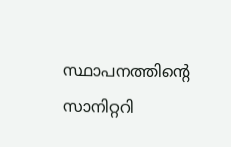സ്ഥാപനത്തിന്റെ സാനിറ്ററി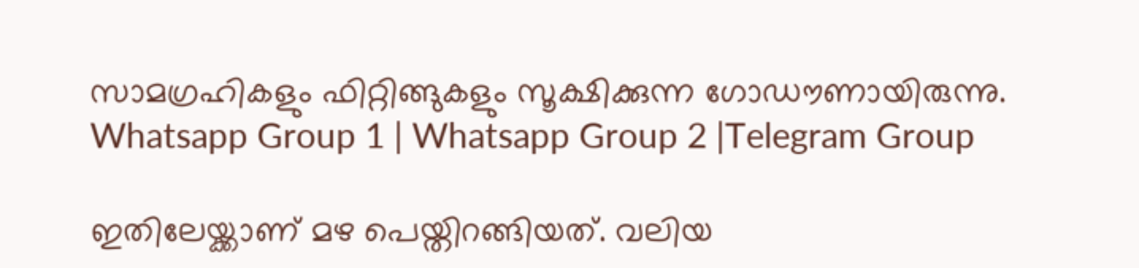സാമഗ്രഹികളും ഫിറ്റിങ്ങുകളും സൂക്ഷിക്കുന്ന ഗോഡൗണായിരുന്നു.
Whatsapp Group 1 | Whatsapp Group 2 |Telegram Group

ഇതിലേയ്ക്കാണ് മഴ പെയ്തിറങ്ങിയത്. വലിയ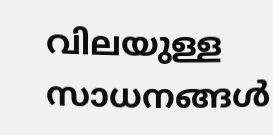വിലയുള്ള സാധനങ്ങൾ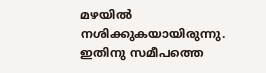മഴയിൽ നശിക്കുകയായിരുന്നു. ഇതിനു സമീപത്തെ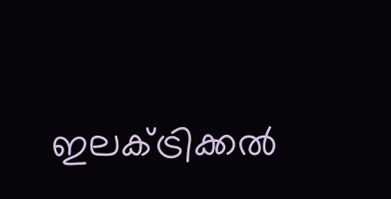ഇലക്ട്രിക്കൽ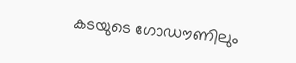കടയുടെ ഗോഡൗണിലും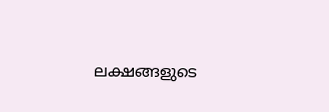ലക്ഷങ്ങളുടെ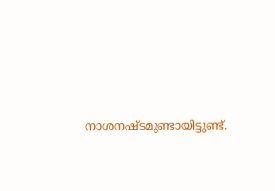നാശനഷ്ടമുണ്ടായിട്ടുണ്ട്.